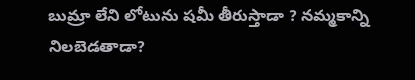బుమ్రా లేని లోటును షమీ తీరుస్తాడా ? నమ్మకాన్ని నిలబెడతాడా?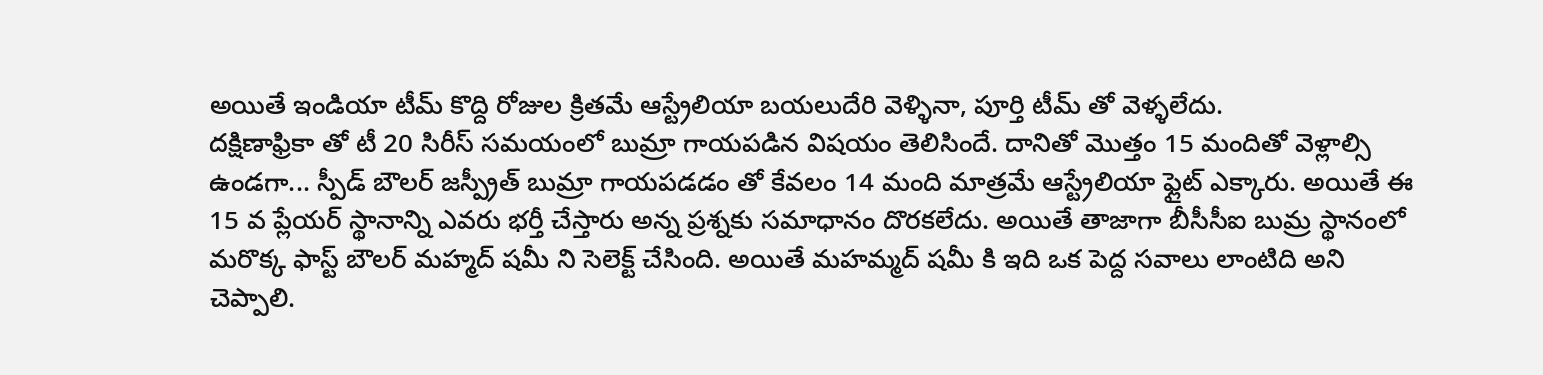అయితే ఇండియా టీమ్ కొద్ది రోజుల క్రితమే ఆస్ట్రేలియా బయలుదేరి వెళ్ళినా, పూర్తి టీమ్ తో వెళ్ళలేదు.
దక్షిణాఫ్రికా తో టీ 20 సిరీస్ సమయంలో బుమ్రా గాయపడిన విషయం తెలిసిందే. దానితో మొత్తం 15 మందితో వెళ్లాల్సి ఉండగా... స్పీడ్ బౌలర్ జస్ప్రీత్ బుమ్రా గాయపడడం తో కేవలం 14 మంది మాత్రమే ఆస్ట్రేలియా ఫ్లైట్ ఎక్కారు. అయితే ఈ 15 వ ప్లేయర్ స్థానాన్ని ఎవరు భర్తీ చేస్తారు అన్న ప్రశ్నకు సమాధానం దొరకలేదు. అయితే తాజాగా బీసీసీఐ బుమ్ర స్థానంలో మరొక్క ఫాస్ట్ బౌలర్ మహ్మద్ షమీ ని సెలెక్ట్ చేసింది. అయితే మహమ్మద్ షమీ కి ఇది ఒక పెద్ద సవాలు లాంటిది అని చెప్పాలి.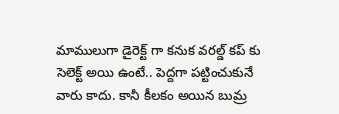మాములుగా డైరెక్ట్ గా కనుక వరల్డ్ కప్ కు సెలెక్ట్ అయి ఉంటే.. పెద్దగా పట్టించుకునే వారు కాదు. కానీ కీలకం అయిన బుమ్ర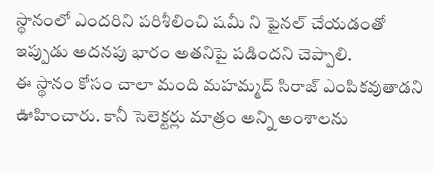స్థానంలో ఎందరిని పరిశీలించి షమీ ని ఫైనల్ చేయడంతో ఇప్పుడు అదనపు భారం అతనిపై పడిందని చెప్పాలి.
ఈ స్థానం కోసం చాలా మంది మహమ్మద్ సిరాజ్ ఎంపికవుతాడని ఊహించారు. కానీ సెలెక్టర్లు మాత్రం అన్ని అంశాలను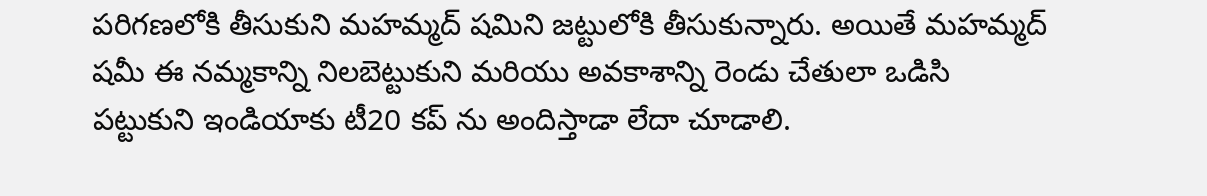పరిగణలోకి తీసుకుని మహమ్మద్ షమిని జట్టులోకి తీసుకున్నారు. అయితే మహమ్మద్ షమీ ఈ నమ్మకాన్ని నిలబెట్టుకుని మరియు అవకాశాన్ని రెండు చేతులా ఒడిసి పట్టుకుని ఇండియాకు టీ20 కప్ ను అందిస్తాడా లేదా చూడాలి.